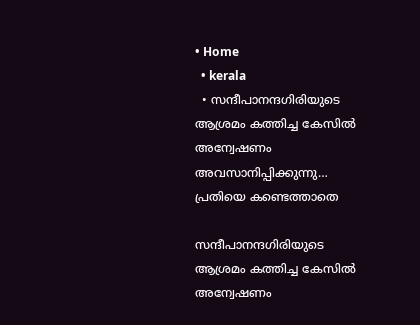• Home
  • kerala
  • സന്ദീപാനന്ദഗിരിയുടെ ആശ്രമം കത്തിച്ച കേസില്‍ അന്വേഷണം അവസാനിപ്പിക്കുന്നു… പ്രതിയെ കണ്ടെത്താതെ

സന്ദീപാനന്ദഗിരിയുടെ ആശ്രമം കത്തിച്ച കേസില്‍ അന്വേഷണം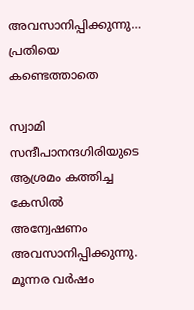അവസാനിപ്പിക്കുന്നു… പ്രതിയെ കണ്ടെത്താതെ

സ്വാമി സന്ദീപാനന്ദഗിരിയുടെ ആശ്രമം കത്തിച്ച കേസില്‍ അന്വേഷണം അവസാനിപ്പിക്കുന്നു. മൂന്നര വര്‍ഷം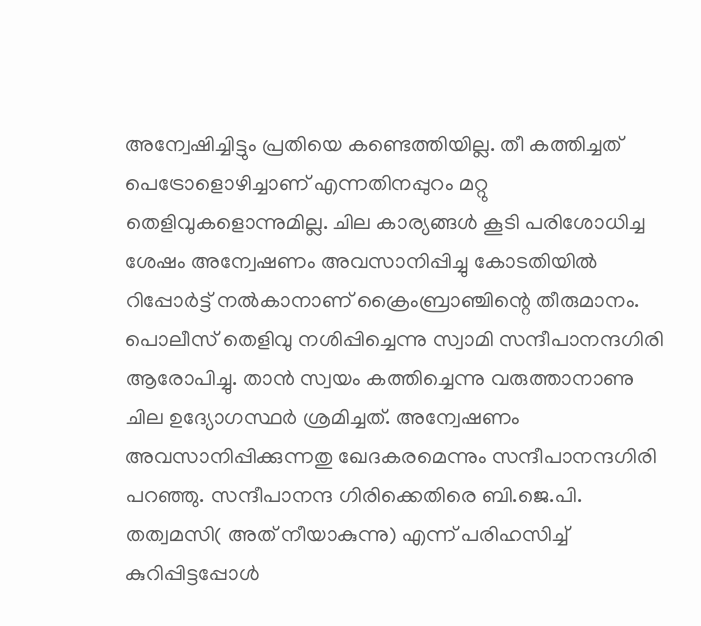അന്വേഷിച്ചിട്ടും പ്രതിയെ കണ്ടെത്തിയില്ല. തീ കത്തിച്ചത് പെട്രോളൊഴിച്ചാണ് എന്നതിനപ്പുറം മറ്റു തെളിവുകളൊന്നുമില്ല. ചില കാര്യങ്ങള്‍ കൂടി പരിശോധിച്ച ശേഷം അന്വേഷണം അവസാനിപ്പിച്ചു കോടതിയില്‍ റിപ്പോര്‍ട്ട് നല്‍കാനാണ് ക്രൈംബ്രാഞ്ചിന്റെ തീരുമാനം. പൊലീസ് തെളിവു നശിപ്പിച്ചെന്നു സ്വാമി സന്ദീപാനന്ദഗിരി ആരോപിച്ചു. താൻ സ്വയം കത്തിച്ചെന്നു വരുത്താനാണു ചില ഉദ്യോഗസ്ഥർ ശ്രമിച്ചത്. അന്വേഷണം അവസാനിപ്പിക്കുന്നതു ഖേദകരമെന്നും സന്ദീപാനന്ദഗിരി പറഞ്ഞു. സന്ദീപാനന്ദ ഗിരിക്കെതിരെ ബി.ജെ.പി. തത്വമസി( അത്‌ നീയാകുന്നു) എന്ന്‌ പരിഹസിച്ച്‌ കുറിപ്പിട്ടപ്പോള്‍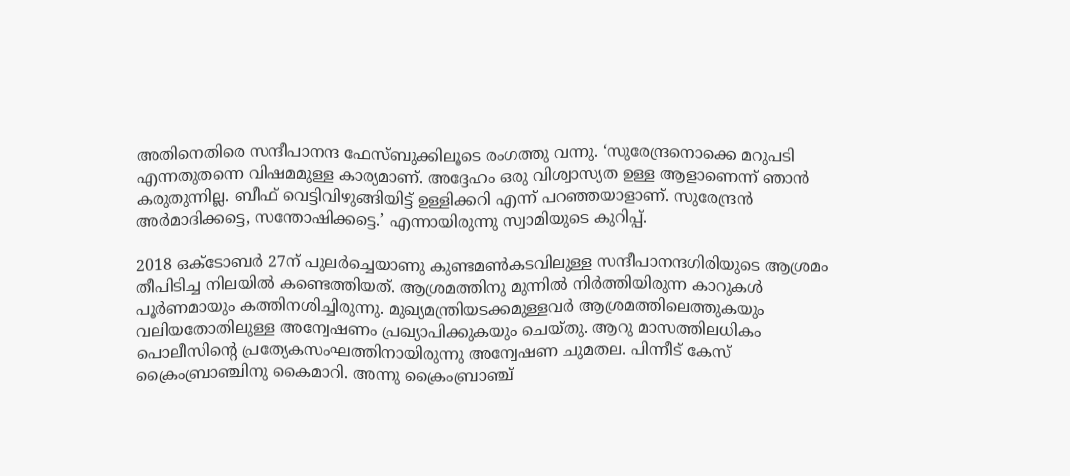അതിനെതിരെ സന്ദീപാനന്ദ ഫേസ്‌ബുക്കിലൂടെ രംഗത്തു വന്നു. ‘സുരേന്ദ്രനൊക്കെ മറുപടി എന്നതുതന്നെ വിഷമമുള്ള കാര്യമാണ്. അദ്ദേഹം ഒരു വിശ്വാസ്യത ഉള്ള ആളാണെന്ന് ഞാൻ കരുതുന്നില്ല. ബീഫ് വെട്ടിവിഴുങ്ങിയിട്ട് ഉള്ളിക്കറി എന്ന് പറഞ്ഞയാളാണ്. സുരേന്ദ്രൻ അർമാദിക്കട്ടെ, സന്തോഷിക്കട്ടെ.’ എന്നായിരുന്നു സ്വാമിയുടെ കുറിപ്പ്.

2018 ഒക്ടോബർ 27ന് പുലർച്ചെയാണു കുണ്ടമൺകടവിലുള്ള സന്ദീപാനന്ദഗിരിയുടെ ആശ്രമം തീപിടിച്ച നിലയിൽ കണ്ടെത്തിയത്. ആശ്രമത്തിനു മുന്നിൽ നിർത്തിയിരുന്ന കാറുകൾ പൂർണമായും കത്തിനശിച്ചിരുന്നു. മുഖ്യമന്ത്രിയടക്കമുള്ളവർ ആശ്രമത്തിലെത്തുകയും വലിയതോതിലുള്ള അന്വേഷണം പ്രഖ്യാപിക്കുകയും ചെയ്തു. ആറു മാസത്തിലധികം പൊലീസിന്റെ പ്രത്യേകസംഘത്തിനായിരുന്നു അന്വേഷണ ചുമതല. പിന്നീട് കേസ് ക്രൈംബ്രാഞ്ചിനു കൈമാറി. അന്നു ക്രൈംബ്രാഞ്ച്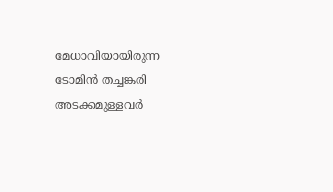മേധാവിയായിരുന്ന ടോമിൻ തച്ചങ്കരി അടക്കമുള്ളവർ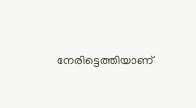നേരിട്ടെത്തിയാണ്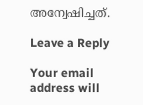അന്വേഷിച്ചത്.

Leave a Reply

Your email address will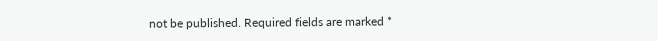not be published. Required fields are marked *